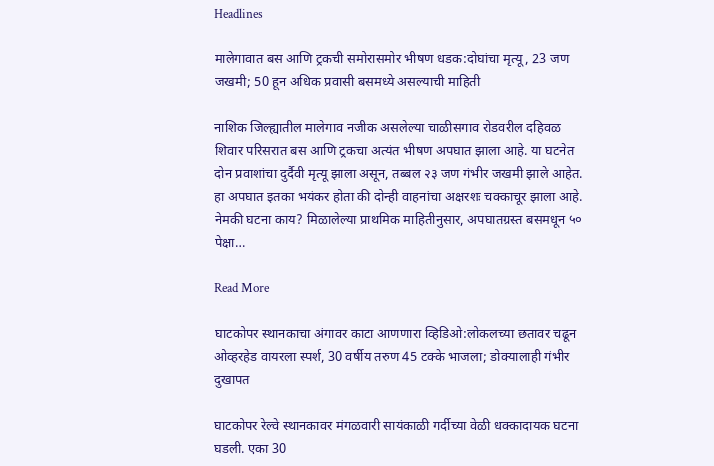Headlines

मालेगावात बस आणि ट्रकची समोरासमोर भीषण धडक:दोघांचा मृत्यू, 23 जण जखमी; 50 हून अधिक प्रवासी बसमध्ये असल्याची माहिती

नाशिक जिल्ह्यातील मालेगाव नजीक असलेल्या चाळीसगाव रोडवरील दहिवळ शिवार परिसरात बस आणि ट्रकचा अत्यंत भीषण अपघात झाला आहे. या घटनेत दोन प्रवाशांचा दुर्दैवी मृत्यू झाला असून, तब्बल २३ जण गंभीर जखमी झाले आहेत. हा अपघात इतका भयंकर होता की दोन्ही वाहनांचा अक्षरशः चक्काचूर झाला आहे. नेमकी घटना काय? मिळालेल्या प्राथमिक माहितीनुसार, अपघातग्रस्त बसमधून ५० पेक्षा…

Read More

घाटकोपर स्थानकाचा अंगावर काटा आणणारा व्हिडिओ:लोकलच्या छतावर चढून ओव्हरहेड वायरला स्पर्श, 30 वर्षीय तरुण 45 टक्के भाजला; डोक्यालाही गंभीर दुखापत

घाटकोपर रेल्वे स्थानकावर मंगळवारी सायंकाळी गर्दीच्या वेळी धक्कादायक घटना घडली. एका 30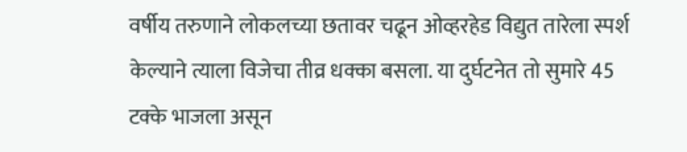वर्षीय तरुणाने लोकलच्या छतावर चढून ओव्हरहेड विद्युत तारेला स्पर्श केल्याने त्याला विजेचा तीव्र धक्का बसला. या दुर्घटनेत तो सुमारे 45 टक्के भाजला असून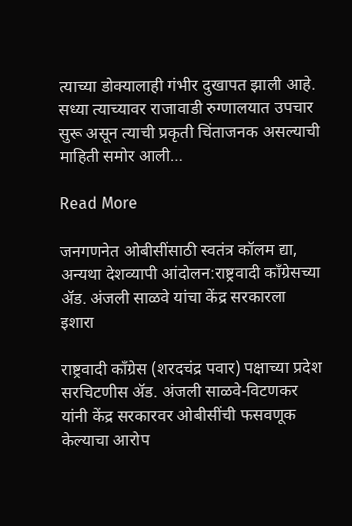त्याच्या डोक्यालाही गंभीर दुखापत झाली आहे. सध्या त्याच्यावर राजावाडी रुग्णालयात उपचार सुरू असून त्याची प्रकृती चिंताजनक असल्याची माहिती समोर आली…

Read More

जनगणनेत ओबीसींसाठी स्वतंत्र कॉलम द्या, अन्यथा देशव्यापी आंदोलन:राष्ट्रवादी काँग्रेसच्या ॲड. अंजली साळवे यांचा केंद्र सरकारला इशारा

राष्ट्रवादी काँग्रेस (शरदचंद्र पवार) पक्षाच्या प्रदेश सरचिटणीस ॲड. अंजली साळवे-विटणकर यांनी केंद्र सरकारवर ओबीसींची फसवणूक केल्याचा आरोप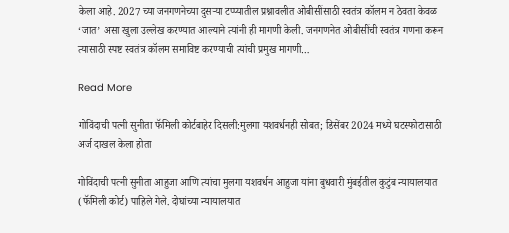केला आहे. 2027 च्या जनगणनेच्या दुसऱ्या टप्प्यातील प्रश्नावलीत ओबीसींसाठी स्वतंत्र कॉलम न ठेवता केवळ ‘जात’ असा खुला उल्लेख करण्यात आल्याने त्यांनी ही मागणी केली. जनगणनेत ओबीसींची स्वतंत्र गणना करून त्यासाठी स्पष्ट स्वतंत्र कॉलम समाविष्ट करण्याची त्यांची प्रमुख मागणी…

Read More

गोविंदाची पत्नी सुनीता फॅमिली कोर्टबाहेर दिसली:मुलगा यशवर्धनही सोबत; डिसेंबर 2024 मध्ये घटस्फोटासाठी अर्ज दाखल केला होता

गोविंदाची पत्नी सुनीता आहुजा आणि त्यांचा मुलगा यशवर्धन आहुजा यांना बुधवारी मुंबईतील कुटुंब न्यायालयात (फॅमिली कोर्ट) पाहिले गेले. दोघांच्या न्यायालयात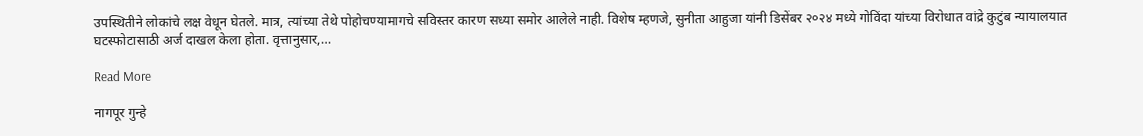उपस्थितीने लोकांचे लक्ष वेधून घेतले. मात्र, त्यांच्या तेथे पोहोचण्यामागचे सविस्तर कारण सध्या समोर आलेले नाही. विशेष म्हणजे, सुनीता आहुजा यांनी डिसेंबर २०२४ मध्ये गोविंदा यांच्या विरोधात वांद्रे कुटुंब न्यायालयात घटस्फोटासाठी अर्ज दाखल केला होता. वृत्तानुसार,…

Read More

नागपूर गुन्हे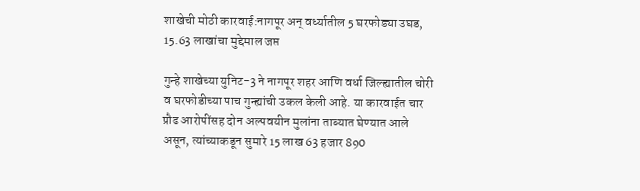शाखेची मोठी कारवाई:नागपूर अन् वर्ध्यातील 5 घरफोड्या उघड, 15.63 लाखांचा मुद्देमाल जप्त

गुन्हे शाखेच्या युनिट-3 ने नागपूर शहर आणि वर्धा जिल्ह्यातील चोरी व घरफोडीच्या पाच गुन्ह्यांची उकल केली आहे. या कारवाईत चार प्रौढ आरोपींसह दोन अल्पवयीन मुलांना ताब्यात घेण्यात आले असून, त्यांच्याकडून सुमारे 15 लाख 63 हजार 890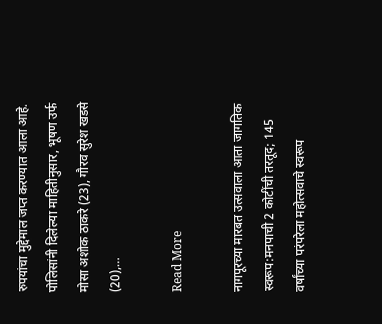रुपयांचा मुद्देमाल जप्त करण्यात आला आहे. पोलिसांनी दिलेल्या माहितीनुसार, भूषण उर्फ मोसा अशोक ठाकरे (23), गौरव सुरेश खडसे (20),…

Read More

नागपूरच्या मारबत उत्सवाला आता जागतिक स्वरूप:मनपाची 2 कोटींची तरतूद; 145 वर्षांच्या परंपरेला महोत्सवाचे स्वरूप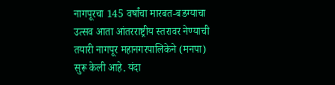नागपूरचा 145 वर्षांचा मारबत-बडग्याचा उत्सव आता आंतरराष्ट्रीय स्तरावर नेण्याची तयारी नागपूर महानगरपालिकेने (मनपा) सुरू केली आहे. यंदा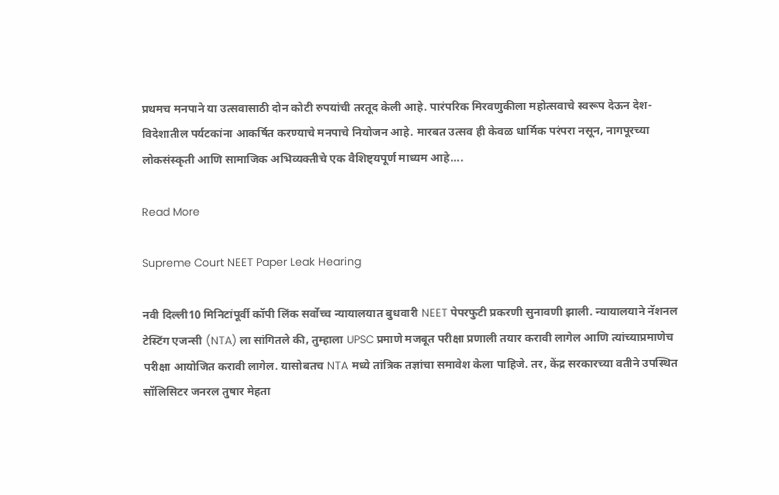प्रथमच मनपाने या उत्सवासाठी दोन कोटी रुपयांची तरतूद केली आहे. पारंपरिक मिरवणुकीला महोत्सवाचे स्वरूप देऊन देश-विदेशातील पर्यटकांना आकर्षित करण्याचे मनपाचे नियोजन आहे. मारबत उत्सव ही केवळ धार्मिक परंपरा नसून, नागपूरच्या लोकसंस्कृती आणि सामाजिक अभिव्यक्तीचे एक वैशिष्ट्यपूर्ण माध्यम आहे….

Read More

Supreme Court NEET Paper Leak Hearing

नवी दिल्ली10 मिनिटांपूर्वी कॉपी लिंक सर्वोच्च न्यायालयात बुधवारी NEET पेपरफुटी प्रकरणी सुनावणी झाली. न्यायालयाने नॅशनल टेस्टिंग एजन्सी (NTA) ला सांगितले की, तुम्हाला UPSC प्रमाणे मजबूत परीक्षा प्रणाली तयार करावी लागेल आणि त्यांच्याप्रमाणेच परीक्षा आयोजित करावी लागेल. यासोबतच NTA मध्ये तांत्रिक तज्ञांचा समावेश केला पाहिजे. तर, केंद्र सरकारच्या वतीने उपस्थित सॉलिसिटर जनरल तुषार मेहता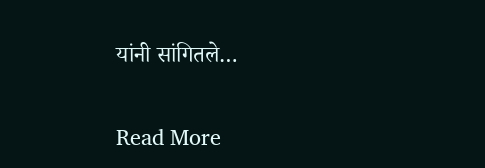यांनी सांगितले…

Read More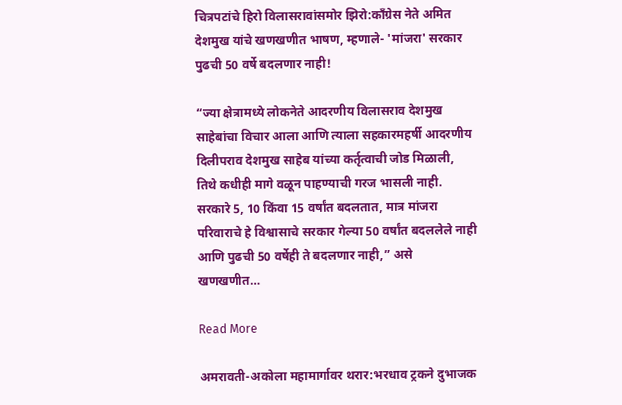चित्रपटांचे हिरो विलासरावांसमोर झिरो:काँग्रेस नेते अमित देशमुख यांचे खणखणीत भाषण, म्हणाले- 'मांजरा' सरकार पुढची 50 वर्षे बदलणार नाही!

“ज्या क्षेत्रामध्ये लोकनेते आदरणीय विलासराव देशमुख साहेबांचा विचार आला आणि त्याला सहकारमहर्षी आदरणीय दिलीपराव देशमुख साहेब यांच्या कर्तृत्वाची जोड मिळाली, तिथे कधीही मागे वळून पाहण्याची गरज भासली नाही. सरकारे 5, 10 किंवा 15 वर्षांत बदलतात, मात्र मांजरा परिवाराचे हे विश्वासाचे सरकार गेल्या 50 वर्षांत बदललेले नाही आणि पुढची 50 वर्षेही ते बदलणार नाही,” असे खणखणीत…

Read More

अमरावती-अकोला महामार्गावर थरार:भरधाव ट्रकने दुभाजक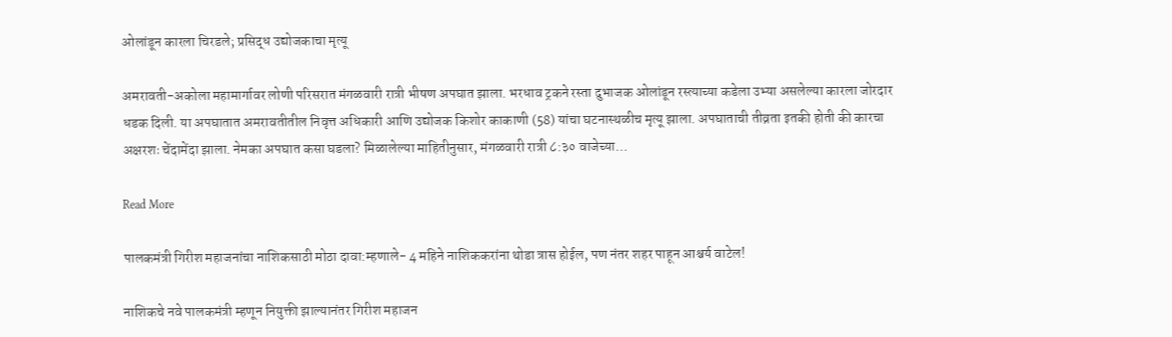ओलांडून कारला चिरडले; प्रसिद्ध उद्योजकाचा मृत्यू

अमरावती-अकोला महामार्गावर लोणी परिसरात मंगळवारी रात्री भीषण अपघात झाला. भरधाव ट्रकने रस्ता दुभाजक ओलांडून रस्त्याच्या कडेला उभ्या असलेल्या कारला जोरदार धडक दिली. या अपघातात अमरावतीतील निवृत्त अधिकारी आणि उद्योजक किशोर काकाणी (58) यांचा घटनास्थळीच मृत्यू झाला. अपघाताची तीव्रता इतकी होती की कारचा अक्षरशः चेंदामेंदा झाला. नेमका अपघात कसा घडला? मिळालेल्या माहितीनुसार, मंगळवारी रात्री ८:३० वाजेच्या…

Read More

पालकमंत्री गिरीश महाजनांचा नाशिकसाठी मोठा दावा:म्हणाले- 4 महिने नाशिककरांना थोडा त्रास होईल, पण नंतर शहर पाहून आश्चर्य वाटेल!

नाशिकचे नवे पालकमंत्री म्हणून नियुक्ती झाल्यानंतर गिरीश महाजन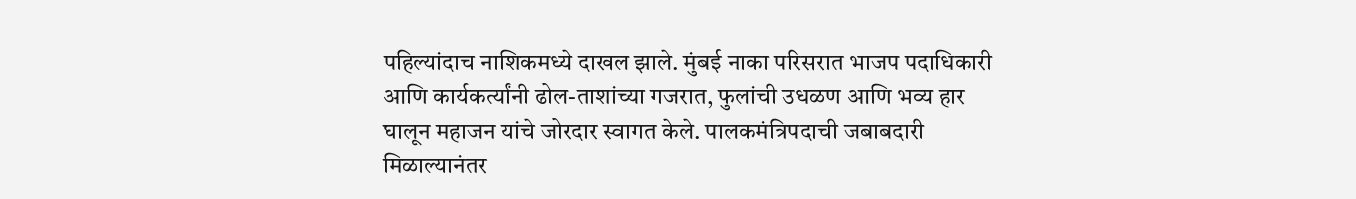पहिल्यांदाच नाशिकमध्ये दाखल झाले. मुंबई नाका परिसरात भाजप पदाधिकारी आणि कार्यकर्त्यांनी ढोल-ताशांच्या गजरात, फुलांची उधळण आणि भव्य हार घालून महाजन यांचे जोरदार स्वागत केले. पालकमंत्रिपदाची जबाबदारी मिळाल्यानंतर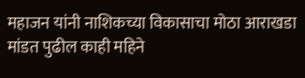महाजन यांनी नाशिकच्या विकासाचा मोठा आराखडा मांडत पुढील काही महिने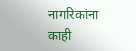नागरिकांना काही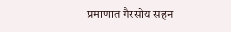प्रमाणात गैरसोय सहन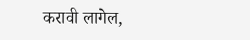करावी लागेल,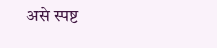असे स्पष्ट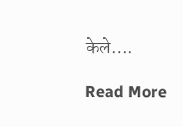केले….

Read More